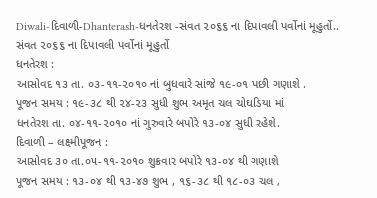Diwali-દિવાળી-Dhanterash-ધનતેરશ -સંવત ૨૦૬૬ ના દિપાવલી પર્વોનાં મૂહુર્તો..
સંવત ૨૦૬૬ ના દિપાવલી પર્વોનાં મૂહુર્તો
ધનતેરશ :
આસોવદ ૧૩ તા. ૦૩-૧૧-૨૦૧૦ નાં બુધવારે સાંજે ૧૯-૦૧ પછી ગણાશે .
પૂજન સમય : ૧૯-૩૮ થી ૨૪-૨૩ સુધી શુભ અમૃત ચલ ચોઘડિયા માં
ધનતેરશ તા. ૦૪-૧૧-૨૦૧૦ નાં ગુરુવારે બપોરે ૧૩-૦૪ સુધી રહેશે.
દિવાળી – લક્ષ્મીપૂજન :
આસોવદ ૩૦ તા.૦૫-૧૧-૨૦૧૦ શુક્રવાર બપોરે ૧૩-૦૪ થી ગણાશે
પૂજન સમય : ૧૩-૦૪ થી ૧૩-૪૭ શુભ , ૧૬-૩૮ થી ૧૮-૦૩ ચલ ,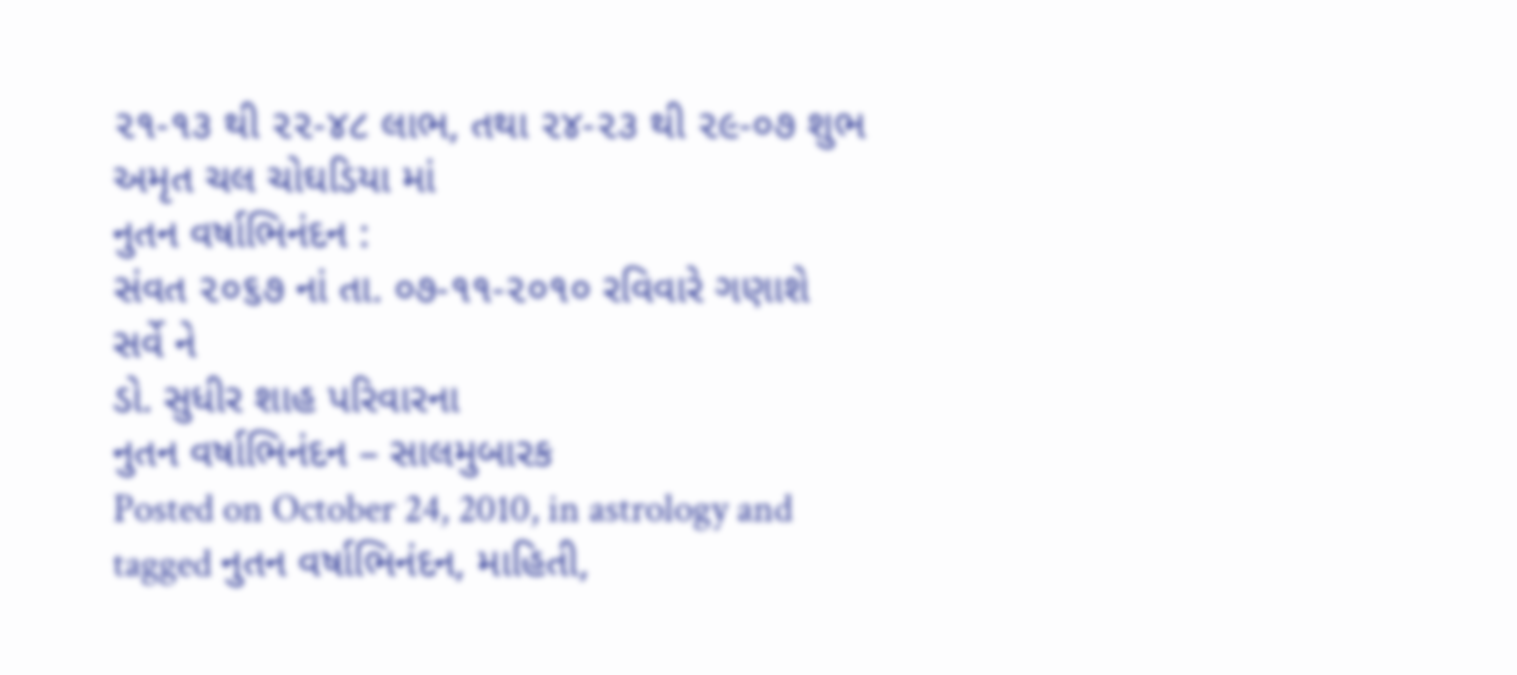૨૧-૧૩ થી ૨૨-૪૮ લાભ, તથા ૨૪-૨૩ થી ૨૯-૦૭ શુભ અમૃત ચલ ચોઘડિયા માં
નુતન વર્ષાભિનંદન :
સંવત ૨૦૬૭ નાં તા. ૦૭-૧૧-૨૦૧૦ રવિવારે ગણાશે
સર્વે ને
ડો. સુધીર શાહ પરિવારના
નુતન વર્ષાભિનંદન – સાલમુબારક
Posted on October 24, 2010, in astrology and tagged નુતન વર્ષાભિનંદન, માહિતી,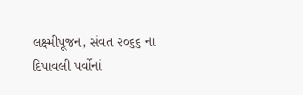લક્ષ્મીપૂજન, સંવત ૨૦૬૬ ના દિપાવલી પર્વોનાં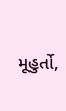મૂહુર્તો,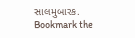સાલમુબારક. Bookmark the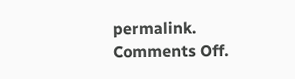permalink. Comments Off.